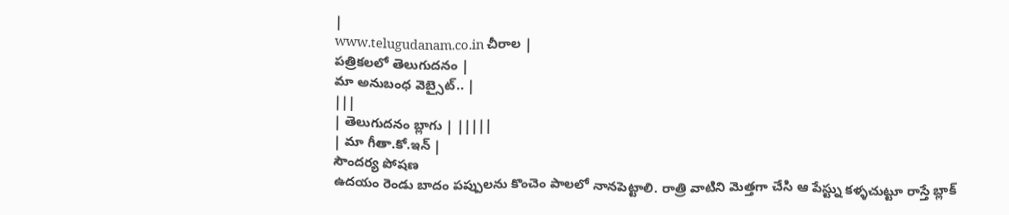|
www.telugudanam.co.in చీరాల |
పత్రికలలో తెలుగుదనం |
మా అనుబంధ వెబ్సైట్.. |
|||
| తెలుగుదనం బ్లాగు | |||||
| మా గీతా.కో.ఇన్ |
సౌందర్య పోషణ
ఉదయం రెండు బాదం పప్పులను కొంచెం పాలలో నానపెట్టాలి. రాత్రి వాటిని మెత్తగా చేసి ఆ పేస్ట్ను కళ్ళచుట్టూ రాస్తే బ్లాక్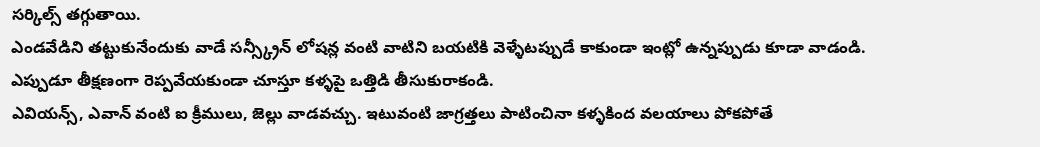సర్కిల్స్ తగ్గుతాయి.
ఎండవేడిని తట్టుకునేందుకు వాడే సన్స్క్రీన్ లోషన్ల వంటి వాటిని బయటికి వెళ్ళేటప్పుడే కాకుండా ఇంట్లో ఉన్నప్పుడు కూడా వాడండి.
ఎప్పుడూ తీక్షణంగా రెప్పవేయకుండా చూస్తూ కళ్ళపై ఒత్తిడి తీసుకురాకండి.
ఎవియన్స్, ఎవాన్ వంటి ఐ క్రీములు, జెల్లు వాడవచ్చు. ఇటువంటి జాగ్రత్తలు పాటించినా కళ్ళకింద వలయాలు పోకపోతే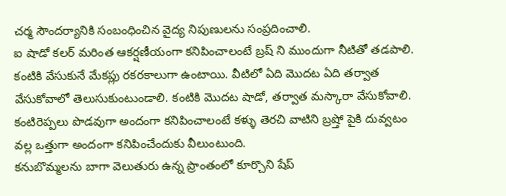చర్మ సౌందర్యానికి సంబంధించిన వైద్య నిపుణులను సంప్రదించాలి.
ఐ షాడో కలర్ మరింత ఆకర్షణీయంగా కనిపించాలంటే బ్రష్ ని ముందుగా నీటితో తడపాలి.
కంటికి వేసుకునే మేకప్లు రకరకాలుగా ఉంటాయి. వీటిలో ఏది మొదట ఏది తర్వాత వేసుకోవాలో తెలుసుకుంటుండాలి. కంటికి మొదట షాడో, తర్వాత మస్కారా వేసుకోవాలి.
కంటిరెప్పలు పొడవుగా అందంగా కనిపించాలంటే కళ్ళు తెరచి వాటిని బ్రష్తో పైకి దువ్వటం వల్ల ఒత్తుగా అందంగా కనిపించేందుకు వీలుంటుంది.
కనుబొమ్మలను బాగా వెలుతురు ఉన్న ప్రాంతంలో కూర్చొని షేప్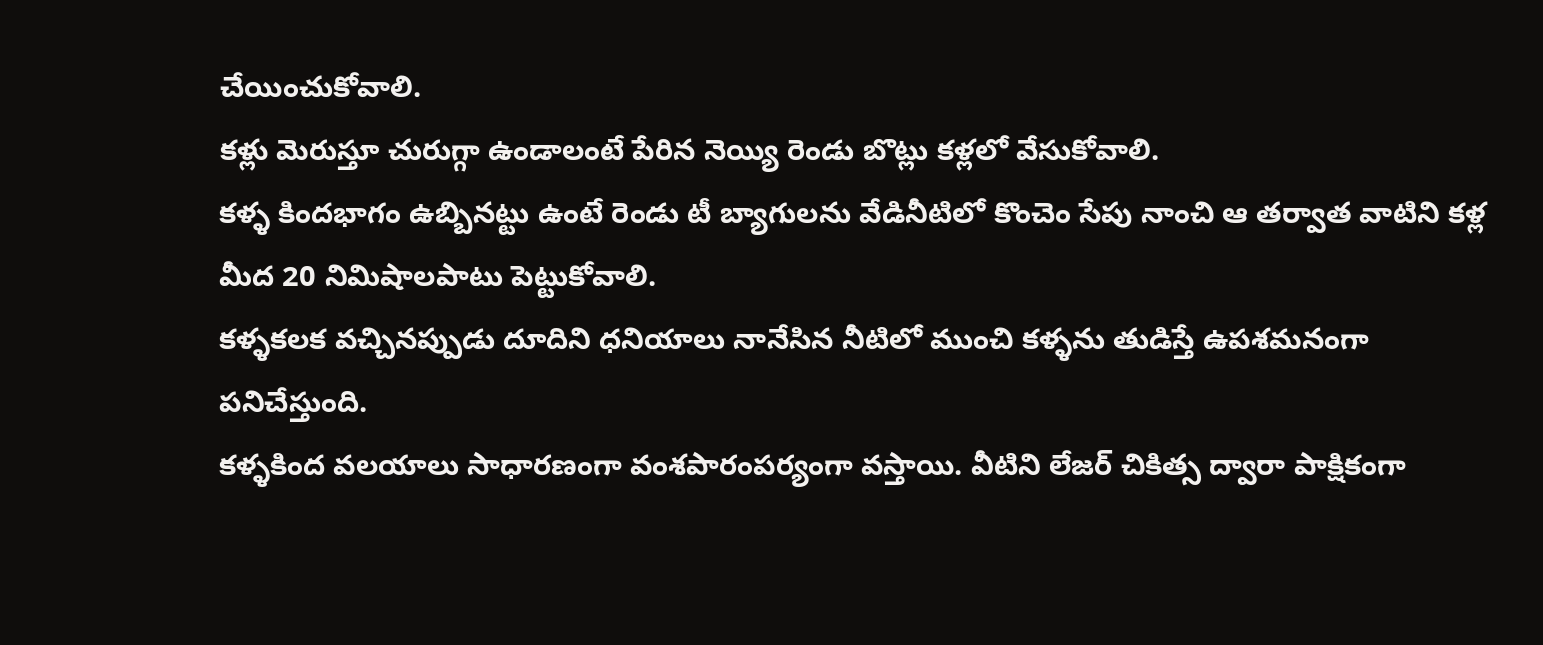చేయించుకోవాలి.
కళ్లు మెరుస్తూ చురుగ్గా ఉండాలంటే పేరిన నెయ్యి రెండు బొట్లు కళ్లలో వేసుకోవాలి.
కళ్ళ కిందభాగం ఉబ్బినట్టు ఉంటే రెండు టీ బ్యాగులను వేడినీటిలో కొంచెం సేపు నాంచి ఆ తర్వాత వాటిని కళ్ల మీద 20 నిమిషాలపాటు పెట్టుకోవాలి.
కళ్ళకలక వచ్చినప్పుడు దూదిని ధనియాలు నానేసిన నీటిలో ముంచి కళ్ళను తుడిస్తే ఉపశమనంగా పనిచేస్తుంది.
కళ్ళకింద వలయాలు సాధారణంగా వంశపారంపర్యంగా వస్తాయి. వీటిని లేజర్ చికిత్స ద్వారా పాక్షికంగా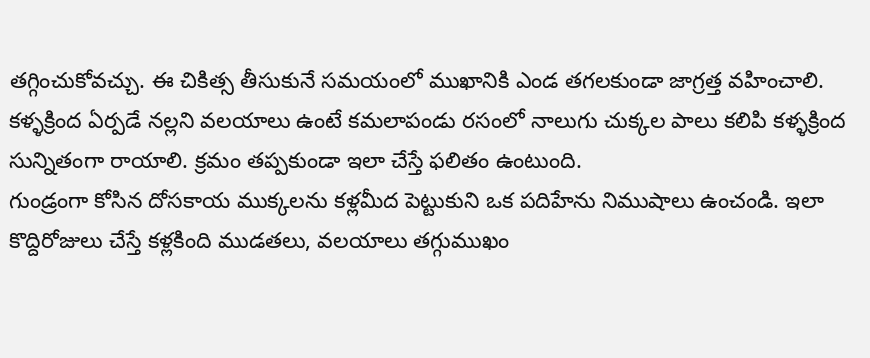తగ్గించుకోవచ్చు. ఈ చికిత్స తీసుకునే సమయంలో ముఖానికి ఎండ తగలకుండా జాగ్రత్త వహించాలి.
కళ్ళక్రింద ఏర్పడే నల్లని వలయాలు ఉంటే కమలాపండు రసంలో నాలుగు చుక్కల పాలు కలిపి కళ్ళక్రింద సున్నితంగా రాయాలి. క్రమం తప్పకుండా ఇలా చేస్తే ఫలితం ఉంటుంది.
గుండ్రంగా కోసిన దోసకాయ ముక్కలను కళ్లమీద పెట్టుకుని ఒక పదిహేను నిముషాలు ఉంచండి. ఇలా కొద్దిరోజులు చేస్తే కళ్లకింది ముడతలు, వలయాలు తగ్గుముఖం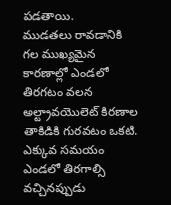పడతాయి.
ముడతలు రావడానికి గల ముఖ్యమైన కారణాల్లో ఎండలో తిరగటం వలన అల్ట్రావయొలెట్ కిరణాల తాకిడికి గురవటం ఒకటి. ఎక్కువ సమయం ఎండలో తిరగాల్సి వచ్చినప్పుడు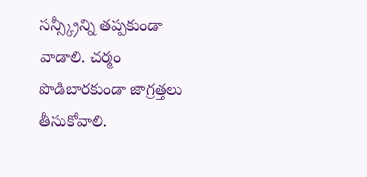సన్స్క్రీన్ని తప్పకుండా వాడాలి. చర్మం పొడిబారకుండా జాగ్రత్తలు తీసుకోవాలి.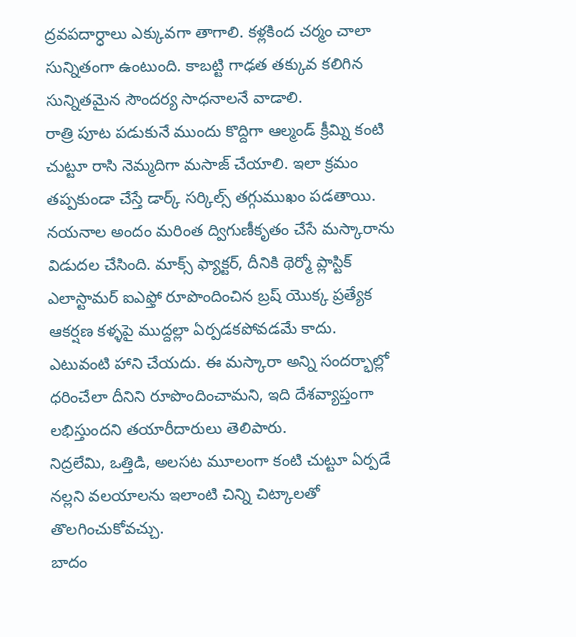ద్రవపదార్ధాలు ఎక్కువగా తాగాలి. కళ్లకింద చర్మం చాలా సున్నితంగా ఉంటుంది. కాబట్టి గాఢత తక్కువ కలిగిన సున్నితమైన సౌందర్య సాధనాలనే వాడాలి.
రాత్రి పూట పడుకునే ముందు కొద్దిగా ఆల్మండ్ క్రీమ్ని కంటి చుట్టూ రాసి నెమ్మదిగా మసాజ్ చేయాలి. ఇలా క్రమం తప్పకుండా చేస్తే డార్క్ సర్కిల్స్ తగ్గుముఖం పడతాయి.
నయనాల అందం మరింత ద్విగుణీకృతం చేసే మస్కారాను విడుదల చేసింది. మాక్స్ ఫ్యాక్టర్, దీనికి థెర్మో ప్లాస్టిక్ ఎలాస్టామర్ ఐఎఫ్తో రూపొందించిన బ్రష్ యొక్క ప్రత్యేక ఆకర్షణ కళ్ళపై ముద్దల్లా ఏర్పడకపోవడమే కాదు. ఎటువంటి హాని చేయదు. ఈ మస్కారా అన్ని సందర్భాల్లో ధరించేలా దీనిని రూపొందించామని, ఇది దేశవ్యాప్తంగా లభిస్తుందని తయారీదారులు తెలిపారు.
నిద్రలేమి, ఒత్తిడి, అలసట మూలంగా కంటి చుట్టూ ఏర్పడే నల్లని వలయాలను ఇలాంటి చిన్ని చిట్కాలతో తొలగించుకోవచ్చు.
బాదం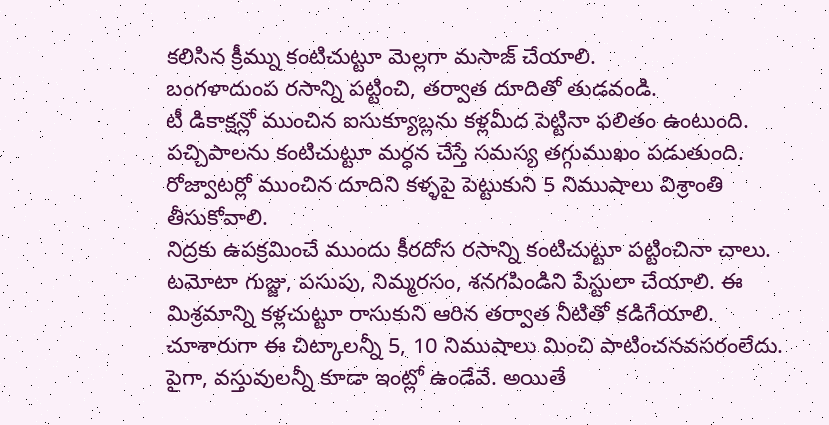కలిసిన క్రీమ్ను కంటిచుట్టూ మెల్లగా మసాజ్ చేయాలి.
బంగళాదుంప రసాన్ని పట్టించి, తర్వాత దూదితో తుడవండి.
టీ డికాక్షన్లో ముంచిన ఐసుక్యూబ్లను కళ్లమీద పెట్టినా ఫలితం ఉంటుంది.
పచ్చిపాలను కంటిచుట్టూ మర్ధన చేస్తే సమస్య తగ్గుముఖం పడుతుంది.
రోజ్వాటర్లో ముంచిన దూదిని కళ్ళపై పెట్టుకుని 5 నిముషాలు విశ్రాంతి తీసుకోవాలి.
నిద్రకు ఉపక్రమించే ముందు కీరదోస రసాన్ని కంటిచుట్టూ పట్టించినా చాలు.
టమోటా గుజ్జు, పసుపు, నిమ్మరసం, శనగపిండిని పేస్టులా చేయాలి. ఈ మిశ్రమాన్ని కళ్లచుట్టూ రాసుకుని ఆరిన తర్వాత నీటితో కడిగేయాలి.
చూశారుగా ఈ చిట్కాలన్నీ 5, 10 నిముషాలు మించి పాటించనవసరంలేదు. పైగా, వస్తువులన్నీ కూడా ఇంట్లో ఉండేవే. అయితే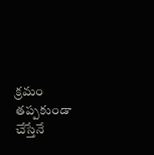క్రమం తప్పకుండా చేస్తేనే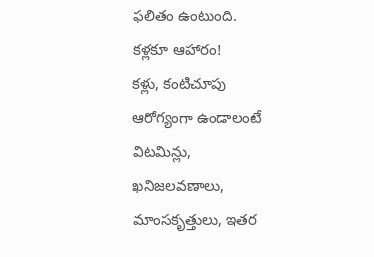ఫలితం ఉంటుంది.
కళ్లకూ ఆహారం!
కళ్లు, కంటిచూపు ఆరోగ్యంగా ఉండాలంటే విటమిన్లు, ఖనిజలవణాలు, మాంసకృత్తులు, ఇతర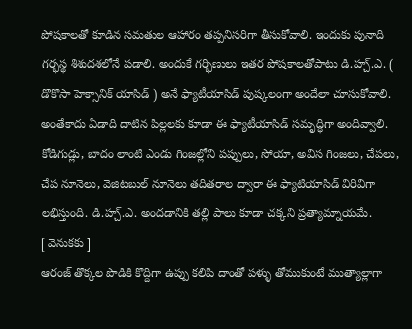పోషకాలతో కూడిన సమతుల ఆహారం తప్పనిసరిగా తీసుకోవాలి. ఇందుకు పునాది గర్భస్థ శిశుదశలోనే పడాలి. అందుకే గర్భిణులు ఇతర పోషకాలతోపాటు డి.హ్చ్.ఎ. ( డొకొసా హెక్సానిక్ యాసిడ్ ) అనే ఫ్యాటీయాసిడ్ పుష్కలంగా అందేలా చూసుకోవాలి. అంతేకాదు ఏడాది దాటిన పిల్లలకు కూడా ఈ ఫ్యాటీయాసిడ్ సమృద్ధిగా అందివ్వాలి. కోడిగుడ్లు, బాదం లాంటి ఎండు గింజల్లోని పప్పులు, సోయా, అవిస గింజలు, చేపలు, చేప నూనెలు, వెజిటబుల్ నూనెలు తదితరాల ద్వారా ఈ ఫ్యాటియాసిడ్ విరివిగా లభిస్తుంది. డి.హ్చ్.ఎ. అందడానికి తల్లి పాలు కూడా చక్కని ప్రత్యామ్నాయమే.
[ వెనుకకు ]
ఆరంజ్ తొక్కల పొడికి కొద్దిగా ఉప్పు కలిపి దాంతో పళ్ళు తోముకుంటే ముత్యాల్లాగా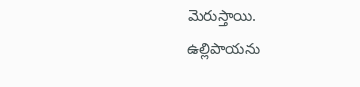మెరుస్తాయి.
ఉల్లిపాయను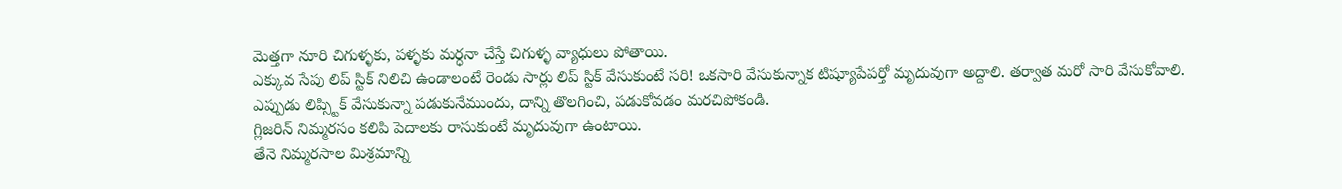మెత్తగా నూరి చిగుళ్ళకు, పళ్ళకు మర్ధనా చేస్తే చిగుళ్ళ వ్యాధులు పోతాయి.
ఎక్కువ సేపు లిప్ స్టిక్ నిలిచి ఉండాలంటే రెండు సార్లు లిప్ స్టిక్ వేసుకుంటే సరి! ఒకసారి వేసుకున్నాక టిష్యూపేపర్తో మృదువుగా అద్దాలి. తర్వాత మరో సారి వేసుకోవాలి.
ఎప్పుడు లిప్స్టిక్ వేసుకున్నా పడుకునేముందు, దాన్ని తొలగించి, పడుకోవడం మరచిపోకండి.
గ్లిజరిన్ నిమ్మరసం కలిపి పెదాలకు రాసుకుంటే మృదువుగా ఉంటాయి.
తేనె నిమ్మరసాల మిశ్రమాన్ని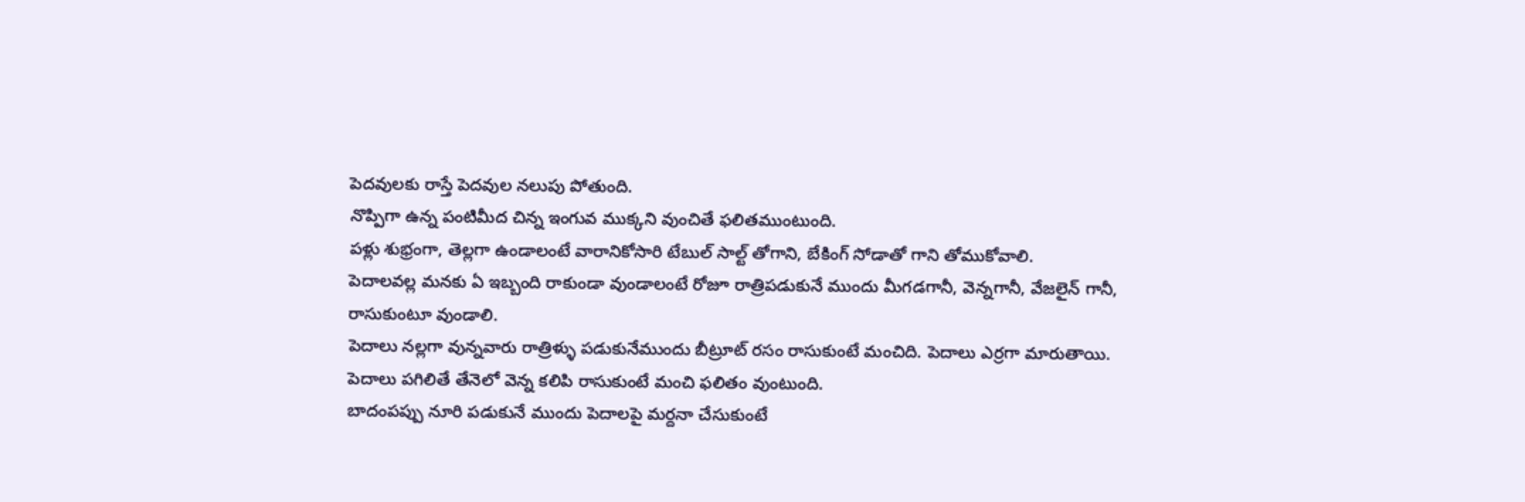పెదవులకు రాస్తే పెదవుల నలుపు పోతుంది.
నొప్పిగా ఉన్న పంటిమీద చిన్న ఇంగువ ముక్కని వుంచితే ఫలితముంటుంది.
పళ్లు శుభ్రంగా, తెల్లగా ఉండాలంటే వారానికోసారి టేబుల్ సాల్ట్ తోగాని, బేకింగ్ సోడాతో గాని తోముకోవాలి.
పెదాలవల్ల మనకు ఏ ఇబ్బంది రాకుండా వుండాలంటే రోజూ రాత్రిపడుకునే ముందు మీగడగానీ, వెన్నగానీ, వేజలైన్ గానీ, రాసుకుంటూ వుండాలి.
పెదాలు నల్లగా వున్నవారు రాత్రిళ్ళు పడుకునేముందు బీట్రూట్ రసం రాసుకుంటే మంచిది. పెదాలు ఎర్రగా మారుతాయి.
పెదాలు పగిలితే తేనెలో వెన్న కలిపి రాసుకుంటే మంచి ఫలితం వుంటుంది.
బాదంపప్పు నూరి పడుకునే ముందు పెదాలపై మర్దనా చేసుకుంటే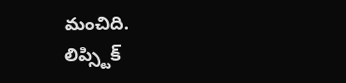మంచిది.
లిప్స్టిక్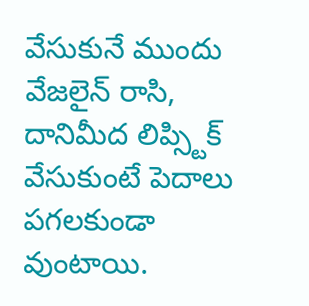వేసుకునే ముందు వేజలైన్ రాసి, దానిమీద లిప్స్టిక్ వేసుకుంటే పెదాలు పగలకుండా వుంటాయి.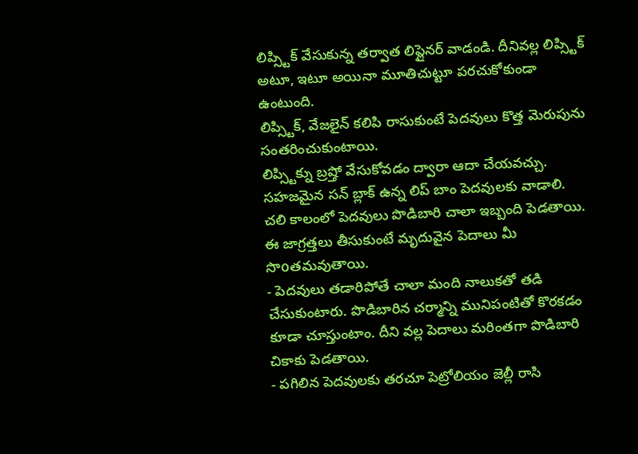లిప్స్టిక్ వేసుకున్న తర్వాత లిప్లైనర్ వాడండి. దీనివల్ల లిప్స్టిక్ అటూ, ఇటూ అయినా మూతిచుట్టూ పరచుకోకుండా ఉంటుంది.
లిప్స్టిక్, వేజలైన్ కలిపి రాసుకుంటే పెదవులు కొత్త మెరుపును సంతరించుకుంటాయి.
లిప్స్టిక్ను బ్రష్తో వేసుకోవడం ద్వారా ఆదా చేయవచ్చు.
సహజమైన సన్ బ్లాక్ ఉన్న లిప్ బాం పెదవులకు వాడాలి.
చలి కాలంలో పెదవులు పొడిబారి చాలా ఇబ్బంది పెడతాయి. ఈ జాగ్రత్తలు తీసుకుంటే మృదువైన పెదాలు మీ సొoతమవుతాయి.
- పెదవులు తడారిపోతే చాలా మంది నాలుకతో తడి చేసుకుంటారు. పొడిబారిన చర్మాన్ని మునిపంటితో కొరకడం కూడా చూస్తుంటాం. దీని వల్ల పెదాలు మరింతగా పొడిబారి చికాకు పెడతాయి.
- పగిలిన పెదవులకు తరచూ పెట్రోలియం జెల్లీ రాసి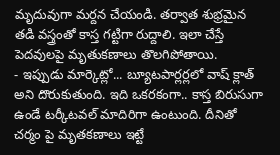మృదువుగా మర్దన చేయండి. తర్వాత శుభ్రమైన తడి వస్త్రంతో కాస్త గట్టిగా రుద్దాలి. ఇలా చేస్తే పెదవులపై మృతుకణాలు తొలగిపోతాయి.
- ఇప్పుడు మార్కెట్లో... బ్యూటపార్లర్లలో వాష్ క్లాత్ అని దొరుకుతుంది. ఇది ఒకరకంగా.. కాస్త బిరుసుగా ఉండే టర్కీటవల్ మాదిరిగా ఉంటుంది. దీనితో చర్మం పై మృతకణాలు ఇట్టే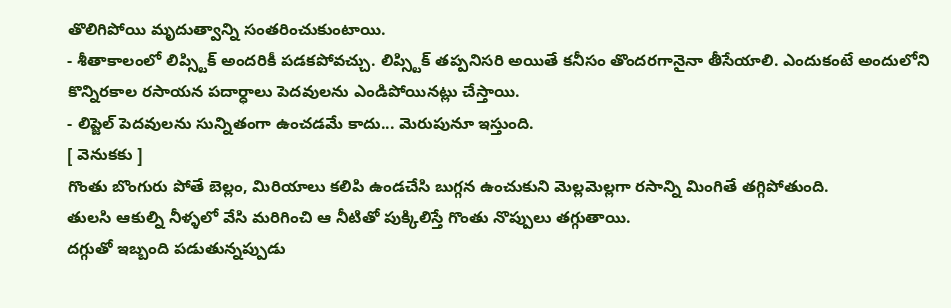తొలిగిపోయి మృదుత్వాన్ని సంతరించుకుంటాయి.
- శీతాకాలంలో లిప్స్టిక్ అందరికీ పడకపోవచ్చు. లిప్స్టిక్ తప్పనిసరి అయితే కనీసం తొందరగానైనా తీసేయాలి. ఎందుకంటే అందులోని కొన్నిరకాల రసాయన పదార్ధాలు పెదవులను ఎండిపోయినట్లు చేస్తాయి.
- లిప్జెల్ పెదవులను సున్నితంగా ఉంచడమే కాదు... మెరుపునూ ఇస్తుంది.
[ వెనుకకు ]
గొంతు బొంగురు పోతే బెల్లం, మిరియాలు కలిపి ఉండచేసి బుగ్గన ఉంచుకుని మెల్లమెల్లగా రసాన్ని మింగితే తగ్గిపోతుంది.
తులసి ఆకుల్ని నీళ్ళలో వేసి మరిగించి ఆ నీటితో పుక్కిలిస్తే గొంతు నొప్పులు తగ్గుతాయి.
దగ్గుతో ఇబ్బంది పడుతున్నప్పుడు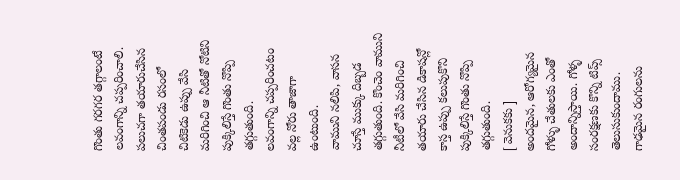గొంతు గరగర తగ్గాలంటే లవంగాన్ని చప్పరించాలి.
పలుచగా తయారుచేసిన చింతపండు రసంలో చిటికెడు ఉప్పు వేసి మరిగించి ఆ నీటితో నోటిని పుక్కిలిస్తే గొంతు నొప్పి తగ్గుతుంది.
లవంగాన్ని చప్పరించటం వల్ల నోరు తాజాగా ఉంటుంది.
వాముని నలిపి, వాసన చూస్తే ముక్కు దిబ్బడ తగ్గుతుంది. కొంచెం వాముని నీటీలో వేసి మరిగించి తయారు చేసిన డికాషన్లో కాస్త ఉప్పు కలుపుకొని పుక్కిలిస్తే గొంతు నొప్పి తగ్గుతుంది.
[ వెనుకకు ]
అందమైన, ఆరోగ్యమైన గోళ్ళు చేతులకు ఎంతో అందాన్నిస్తాయి. గోళ్ళ సంరక్షణకు కొన్ని టిప్స్ తెలుసుకుందాము.
గాఢమైన రంగులను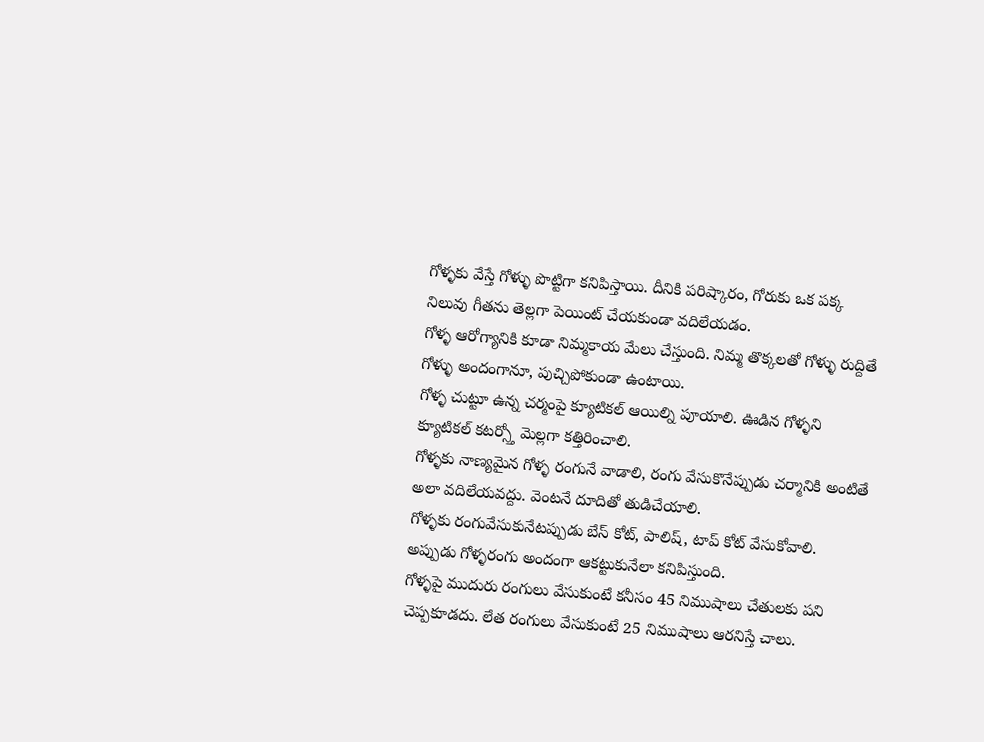గోళ్ళకు వేస్తే గోళ్ళు పొట్టిగా కనిపిస్తాయి. దీనికి పరిష్కారం, గోరుకు ఒక పక్క నిలువు గీతను తెల్లగా పెయింట్ చేయకుండా వదిలేయడం.
గోళ్ళ ఆరోగ్యానికి కూడా నిమ్మకాయ మేలు చేస్తుంది. నిమ్మ తొక్కలతో గోళ్ళు రుద్దితే గోళ్ళు అందంగానూ, పుచ్చిపోకుండా ఉంటాయి.
గోళ్ళ చుట్టూ ఉన్న చర్మంపై క్యూటికల్ ఆయిల్ని పూయాలి. ఊడిన గోళ్ళని క్యూటికల్ కటర్స్తో మెల్లగా కత్తిరించాలి.
గోళ్ళకు నాణ్యమైన గోళ్ళ రంగునే వాడాలి, రంగు వేసుకొనేప్పుడు చర్మానికి అంటితే అలా వదిలేయవద్దు. వెంటనే దూదితో తుడిచేయాలి.
గోళ్ళకు రంగువేసుకునేటప్పుడు బేస్ కోట్, పాలిష్, టాప్ కోట్ వేసుకోవాలి. అప్పుడు గోళ్ళరంగు అందంగా ఆకట్టుకునేలా కనిపిస్తుంది.
గోళ్ళపై ముదురు రంగులు వేసుకుంటే కనీసం 45 నిముషాలు చేతులకు పని చెప్పకూడదు. లేత రంగులు వేసుకుంటే 25 నిముషాలు ఆరనిస్తే చాలు.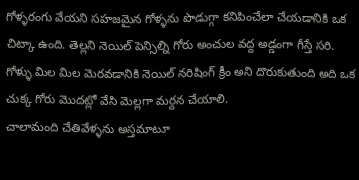గోళ్ళరంగు వేయని సహజమైన గోళ్ళను పొడుగ్గా కనిపించేలా చేయడానికి ఒక చిట్కా ఉంది. తెల్లని నెయిల్ పెన్సిల్ని గోరు అంచుల వద్ద అడ్డంగా గీస్తే సరి.
గోళ్ళు మిల మిల మెరవడానికి నెయిల్ నరిషింగ్ క్రీం అని దొరుకుతుంది అది ఒక చుక్క గోరు మొదట్లో వేసి మెల్లగా మర్దన చేయాలి.
చాలామంది చేతివేళ్ళను అస్తమాటూ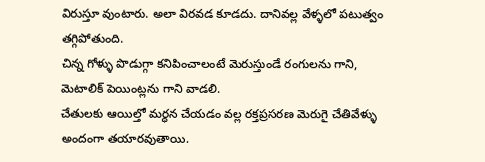విరుస్తూ వుంటారు. అలా విరవడ కూడదు. దానివల్ల వేళ్ళలో పటుత్వం తగ్గిపోతుంది.
చిన్న గోళ్ళు పొడుగ్గా కనిపించాలంటే మెరుస్తుండే రంగులను గాని, మెటాలిక్ పెయింట్లను గాని వాడలి.
చేతులకు ఆయిల్తో మర్ధన చేయడం వల్ల రక్తప్రసరణ మెరుగై చేతివేళ్ళు అందంగా తయారవుతాయి.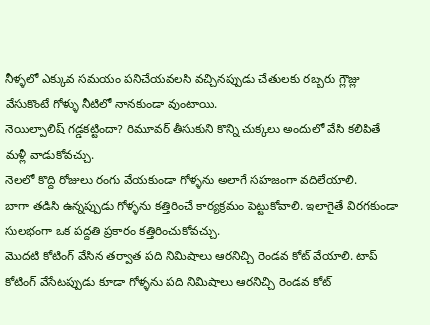నీళ్ళలో ఎక్కువ సమయం పనిచేయవలసి వచ్చినప్పుడు చేతులకు రబ్బరు గ్లౌజ్లు వేసుకొంటే గోళ్ళు నీటిలో నానకుండా వుంటాయి.
నెయిల్పాలిష్ గడ్డకట్టిందా? రిమూవర్ తీసుకుని కొన్ని చుక్కలు అందులో వేసి కలిపితే మళ్లీ వాడుకోవచ్చు.
నెలలో కొద్ది రోజులు రంగు వేయకుండా గోళ్ళను అలాగే సహజంగా వదిలేయాలి.
బాగా తడిసి ఉన్నప్పుడు గోళ్ళను కత్తిరించే కార్యక్రమం పెట్టుకోవాలి. ఇలాగైతే విరగకుండా సులభంగా ఒక పద్దతి ప్రకారం కత్తిరించుకోవచ్చు.
మొదటి కోటింగ్ వేసిన తర్వాత పది నిమిషాలు ఆరనిచ్చి రెండవ కోట్ వేయాలి. టాప్ కోటింగ్ వేసేటప్పుడు కూడా గోళ్ళను పది నిమిషాలు ఆరనిచ్చి రెండవ కోట్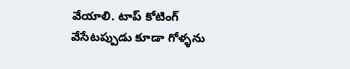వేయాలి. టాప్ కోటింగ్ వేసేటప్పుడు కూడా గోళ్ళను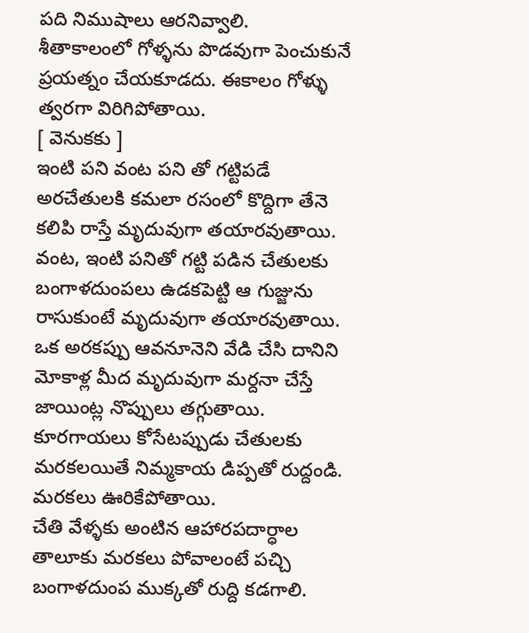పది నిముషాలు ఆరనివ్వాలి.
శీతాకాలంలో గోళ్ళను పొడవుగా పెంచుకునే ప్రయత్నం చేయకూడదు. ఈకాలం గోళ్ళు త్వరగా విరిగిపోతాయి.
[ వెనుకకు ]
ఇంటి పని వంట పని తో గట్టిపడే అరచేతులకి కమలా రసంలో కొద్దిగా తేనె కలిపి రాస్తే మృదువుగా తయారవుతాయి.
వంట, ఇంటి పనితో గట్టి పడిన చేతులకు బంగాళదుంపలు ఉడకపెట్టి ఆ గుజ్జును రాసుకుంటే మృదువుగా తయారవుతాయి.
ఒక అరకప్పు ఆవనూనెని వేడి చేసి దానిని మోకాళ్ల మీద మృదువుగా మర్దనా చేస్తే జాయింట్ల నొప్పులు తగ్గుతాయి.
కూరగాయలు కోసేటప్పుడు చేతులకు మరకలయితే నిమ్మకాయ డిప్పతో రుద్దండి. మరకలు ఊరికేపోతాయి.
చేతి వేళ్ళకు అంటిన ఆహారపదార్ధాల తాలూకు మరకలు పోవాలంటే పచ్చి బంగాళదుంప ముక్కతో రుద్ది కడగాలి.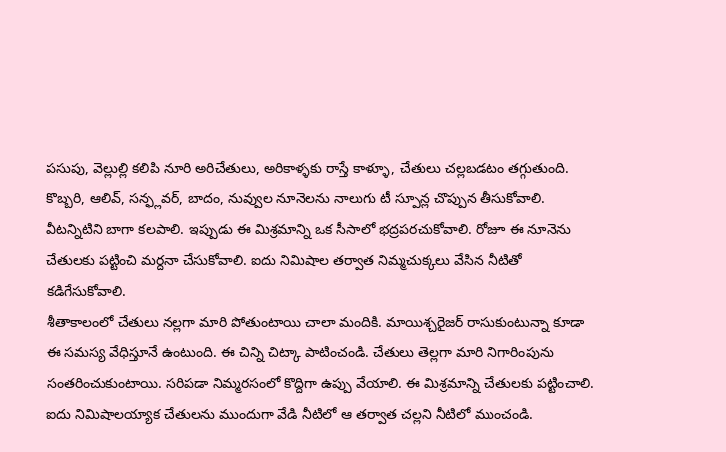పసుపు, వెల్లుల్లి కలిపి నూరి అరిచేతులు, అరికాళ్ళకు రాస్తే కాళ్ళూ, చేతులు చల్లబడటం తగ్గుతుంది.
కొబ్బరి, ఆలివ్, సన్ఫ్లవర్, బాదం, నువ్వుల నూనెలను నాలుగు టీ స్పూన్ల చొప్పున తీసుకోవాలి. వీటన్నిటిని బాగా కలపాలి. ఇప్పుడు ఈ మిశ్రమాన్ని ఒక సీసాలో భద్రపరచుకోవాలి. రోజూ ఈ నూనెను చేతులకు పట్టించి మర్దనా చేసుకోవాలి. ఐదు నిమిషాల తర్వాత నిమ్మచుక్కలు వేసిన నీటితో కడిగేసుకోవాలి.
శీతాకాలంలో చేతులు నల్లగా మారి పోతుంటాయి చాలా మందికి. మాయిశ్చరైజర్ రాసుకుంటున్నా కూడా ఈ సమస్య వేధిస్తూనే ఉంటుంది. ఈ చిన్ని చిట్కా పాటించండి. చేతులు తెల్లగా మారి నిగారింపును సంతరించుకుంటాయి. సరిపడా నిమ్మరసంలో కొద్దిగా ఉప్పు వేయాలి. ఈ మిశ్రమాన్ని చేతులకు పట్టించాలి. ఐదు నిమిషాలయ్యాక చేతులను ముందుగా వేడి నీటిలో ఆ తర్వాత చల్లని నీటిలో ముంచండి.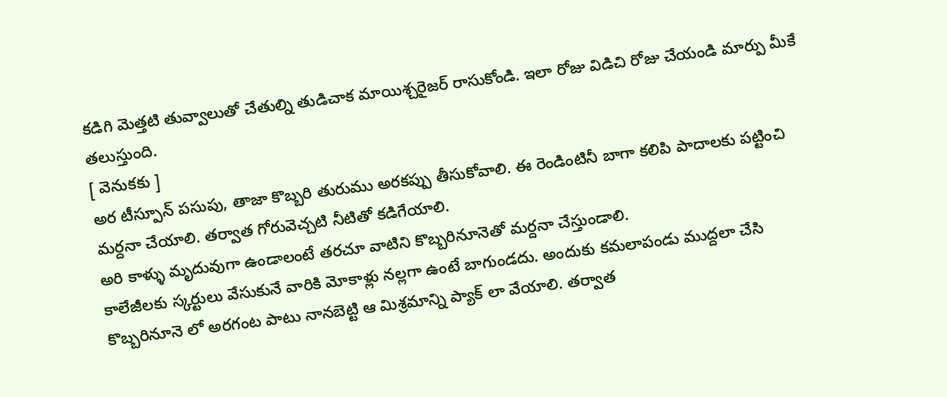కడిగి మెత్తటి తువ్వాలుతో చేతుల్ని తుడిచాక మాయిశ్చరైజర్ రాసుకోండి. ఇలా రోజు విడిచి రోజు చేయండి మార్పు మీకే తలుస్తుంది.
[ వెనుకకు ]
అర టీస్పూన్ పసుపు, తాజా కొబ్బరి తురుము అరకప్పు తీసుకోవాలి. ఈ రెండింటినీ బాగా కలిపి పాదాలకు పట్టించి మర్దనా చేయాలి. తర్వాత గోరువెచ్చటి నీటితో కడిగేయాలి.
అరి కాళ్ళు మృదువుగా ఉండాలంటే తరచూ వాటిని కొబ్బరినూనెతో మర్దనా చేస్తుండాలి.
కాలేజీలకు స్కర్టులు వేసుకునే వారికి మోకాళ్లు నల్లగా ఉంటే బాగుండదు. అందుకు కమలాపండు ముద్దలా చేసి కొబ్బరినూనె లో అరగంట పాటు నానబెట్టి ఆ మిశ్రమాన్ని ప్యాక్ లా వేయాలి. తర్వాత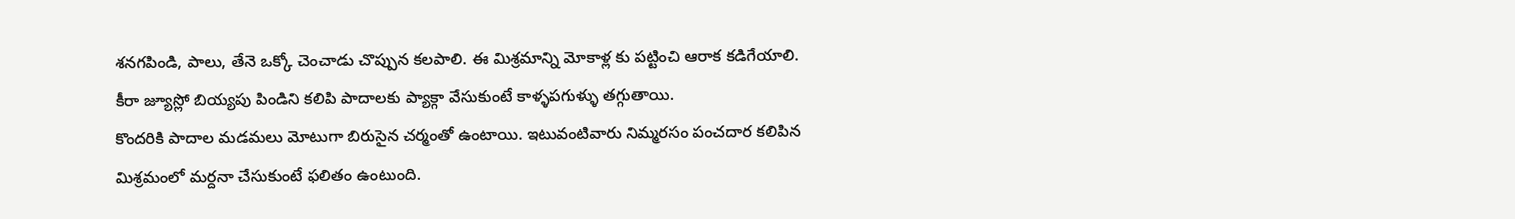శనగపిండి, పాలు, తేనె ఒక్కో చెంచాడు చొప్పున కలపాలి. ఈ మిశ్రమాన్ని మోకాళ్ల కు పట్టించి ఆరాక కడిగేయాలి.
కీరా జ్యూస్లో బియ్యపు పిండిని కలిపి పాదాలకు ప్యాక్గా వేసుకుంటే కాళ్ళపగుళ్ళు తగ్గుతాయి.
కొందరికి పాదాల మడమలు మోటుగా బిరుసైన చర్మంతో ఉంటాయి. ఇటువంటివారు నిమ్మరసం పంచదార కలిపిన మిశ్రమంలో మర్దనా చేసుకుంటే ఫలితం ఉంటుంది.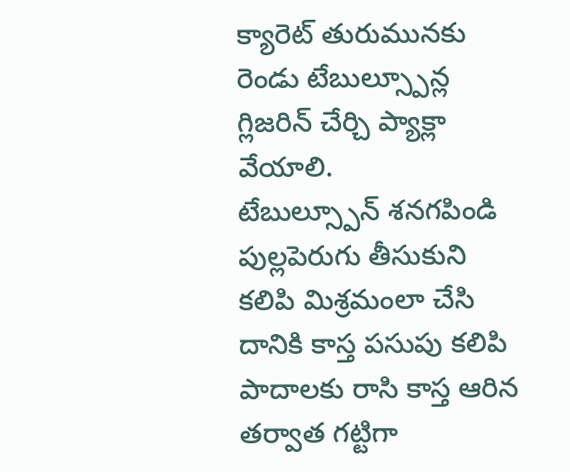క్యారెట్ తురుమునకు రెండు టేబుల్స్పూన్ల గ్లిజరిన్ చేర్చి ప్యాక్లా వేయాలి.
టేబుల్స్పూన్ శనగపిండి పుల్లపెరుగు తీసుకుని కలిపి మిశ్రమంలా చేసి దానికి కాస్త పసుపు కలిపి పాదాలకు రాసి కాస్త ఆరిన తర్వాత గట్టిగా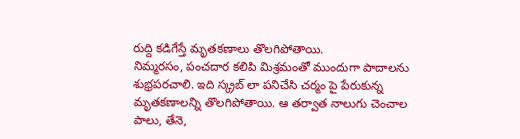రుద్ది కడిగేస్తే మృతకణాలు తొలగిపోతాయి.
నిమ్మరసం, పంచదార కలిపి మిశ్రమంతో ముందుగా పాదాలను శుభ్రపరచాలి. ఇది స్క్రబ్ లా పనిచేసి చర్మం పై పేరుకున్న మృతకణాలన్ని తొలగిపోతాయి. ఆ తర్వాత నాలుగు చెంచాల పాలు, తేనె,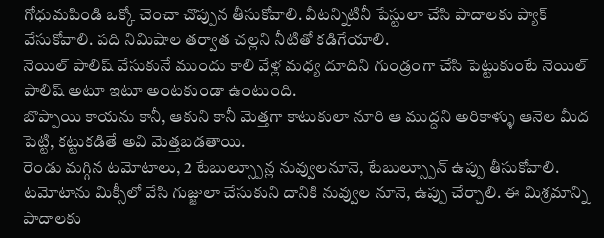గోధుమపిండి ఒక్కో చెంచా చొప్పున తీసుకోవాలి. వీటన్నిటినీ పేస్టులా చేసి పాదాలకు ప్యాక్ వేసుకోవాలి. పది నిమిషాల తర్వాత చల్లని నీటితో కడిగేయాలి.
నెయిల్ పాలిష్ వేసుకునే ముందు కాలి వేళ్ల మధ్య దూదిని గుండ్రంగా చేసి పెట్టుకుంటే నెయిల్ పాలిష్ అటూ ఇటూ అంటకుండా ఉంటుంది.
బొప్పాయి కాయను కానీ, ఆకుని కానీ మెత్తగా కాటుకులా నూరి ఆ ముద్దని అరికాళ్ళు ఆనెల మీద పెట్టి, కట్టుకడితే అవి మెత్తబడతాయి.
రెండు మగ్గిన టమోటాలు, 2 టేబుల్స్పూన్ల నువ్వులనూనె, టేబుల్స్పూన్ ఉప్పు తీసుకోవాలి. టమోటాను మిక్సీలో వేసి గుజ్జులా చేసుకుని దానికి నువ్వుల నూనె, ఉప్పు చేర్చాలి. ఈ మిశ్రమాన్ని పాదాలకు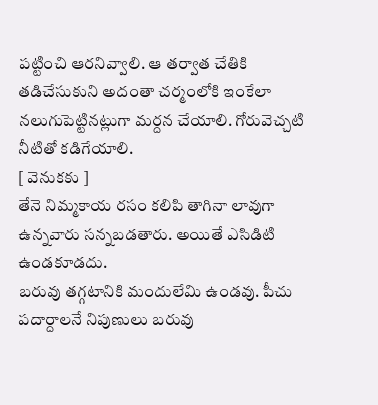పట్టించి ఆరనివ్వాలి. ఆ తర్వాత చేతికి తడిచేసుకుని అదంతా చర్మంలోకి ఇంకేలా నలుగుపెట్టినట్లుగా మర్దన చేయాలి. గోరువెచ్చటి నీటితో కడిగేయాలి.
[ వెనుకకు ]
తేనె నిమ్మకాయ రసం కలిపి తాగినా లావుగా ఉన్నవారు సన్నబడతారు. అయితే ఎసిడిటి ఉండకూడదు.
బరువు తగ్గటానికి మందులేమి ఉండవు. పీచు పదార్దాలనే నిపుణులు బరువు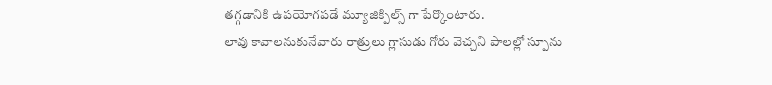తగ్గడానికి ఉపయోగపడే మ్యూజిక్పిల్స్ గా పేర్కొంటారు.
లావు కావాలనుకునేవారు రాత్రులు గ్లాసుడు గోరు వెచ్చని పాలల్లో స్పూను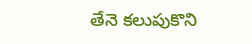తేనె కలుపుకొని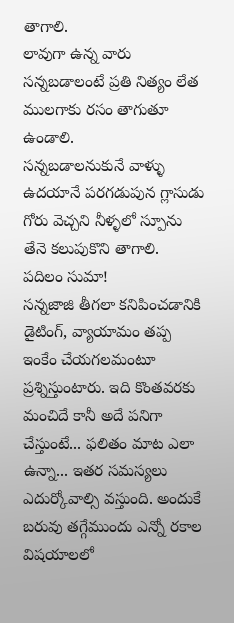తాగాలి.
లావుగా ఉన్న వారు సన్నబడాలంటే ప్రతి నిత్యం లేత ములగాకు రసం తాగుతూ ఉండాలి.
సన్నబడాలనుకునే వాళ్ళు ఉదయానే పరగడుపున గ్లాసుడు గోరు వెచ్చని నీళ్ళలో స్పూను తేనె కలుపుకొని తాగాలి.
పదిలం సుమా!
సన్నజాజి తీగలా కనిపించడానికి డైటింగ్, వ్యాయామం తప్ప ఇంకేం చేయగలమంటూ ప్రశ్నిస్తుంటారు. ఇది కొంతవరకు మంచిదే కానీ అదే పనిగా చేస్తుంటే... ఫలితం మాట ఎలా ఉన్నా... ఇతర సమస్యలు ఎదుర్కోవాల్సి వస్తుంది. అందుకే బరువు తగ్గేముందు ఎన్నో రకాల విషయాలలో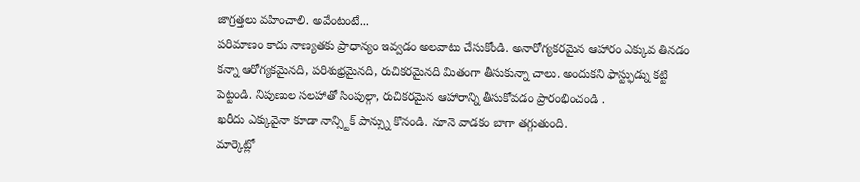జాగ్రత్తలు వహించాలి. అవేంటంటే...
పరిమాణం కాదు నాణ్యతకు ప్రాధాన్యం ఇవ్వడం అలవాటు చేసుకోండి. అనారోగ్యకరమైన ఆహారం ఎక్కువ తినడం కన్నా ఆరోగ్యకమైనది, పరిశుభ్రమైనది, రుచికరమైనది మితంగా తీసుకున్నా చాలు. అందుకని ఫాస్ట్ఫుడ్ను కట్టి పెట్టండి. నిపుణుల సలహాతో సింపుల్గా, రుచికరమైన ఆహారాన్ని తీసుకోవడం ప్రారంభించండి .
ఖరీదు ఎక్కువైనా కూడా నాన్స్టిక్ పాన్స్ను కొనండి. నూనె వాడకం బాగా తగ్గుతుంది.
మార్కెట్లో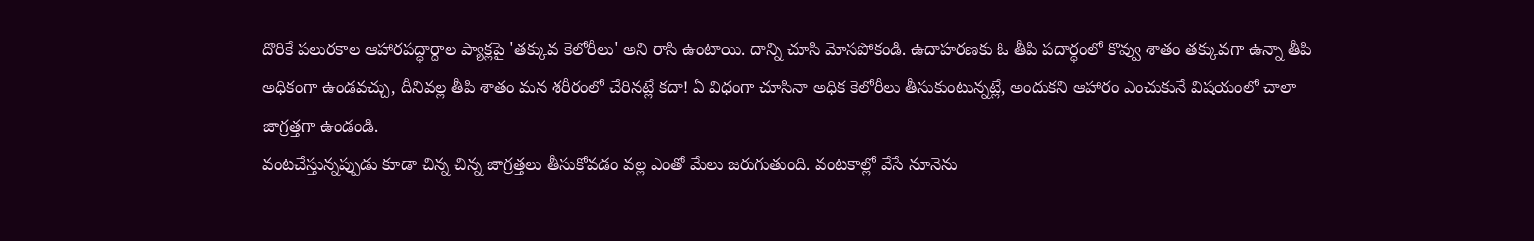దొరికే పలురకాల ఆహారపద్ధార్దాల ప్యాక్లపై 'తక్కువ కెలోరీలు' అని రాసి ఉంటాయి. దాన్ని చూసి మోసపోకండి. ఉదాహరణకు ఓ తీపి పదార్ధంలో కొవ్వు శాతం తక్కువగా ఉన్నా తీపి అధికంగా ఉండవచ్చు, దీనివల్ల తీపి శాతం మన శరీరంలో చేరినట్లే కదా! ఏ విధంగా చూసినా అధిక కెలోరీలు తీసుకుంటున్నట్లే, అందుకని ఆహారం ఎంచుకునే విషయంలో చాలా జాగ్రత్తగా ఉండండి.
వంటచేస్తున్నప్పుడు కూడా చిన్న చిన్న జాగ్రత్తలు తీసుకోవడం వల్ల ఎంతో మేలు జరుగుతుంది. వంటకాల్లో వేసే నూనెను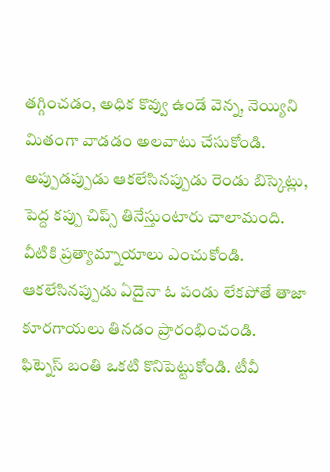తగ్గించడం, అధిక కొవ్వు ఉండే వెన్న, నెయ్యిని మితంగా వాడడం అలవాటు చేసుకోండి.
అప్పుడప్పుడు ఆకలేసినప్పుడు రెండు బిస్కెట్లు, పెద్ద కప్పు చిప్స్ తినేస్తుంటారు చాలామంది. వీటికి ప్రత్యామ్నాయాలు ఎంచుకోండి. ఆకలేసినప్పుడు ఏదైనా ఓ పండు లేకపోతే తాజా కూరగాయలు తినడం ప్రారంభించండి.
ఫిట్నెస్ బంతి ఒకటి కొనిపెట్టుకోండి. టీవీ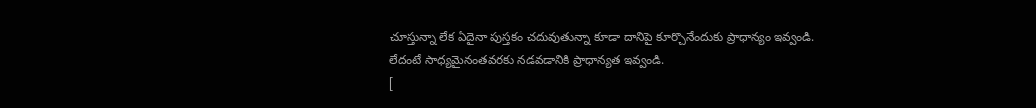చూస్తున్నా లేక ఏదైనా పుస్తకం చదువుతున్నా కూడా దానిపై కూర్చొనేందుకు ప్రాధాన్యం ఇవ్వండి.
లేదంటే సాధ్యమైనంతవరకు నడవడానికి ప్రాధాన్యత ఇవ్వండి.
[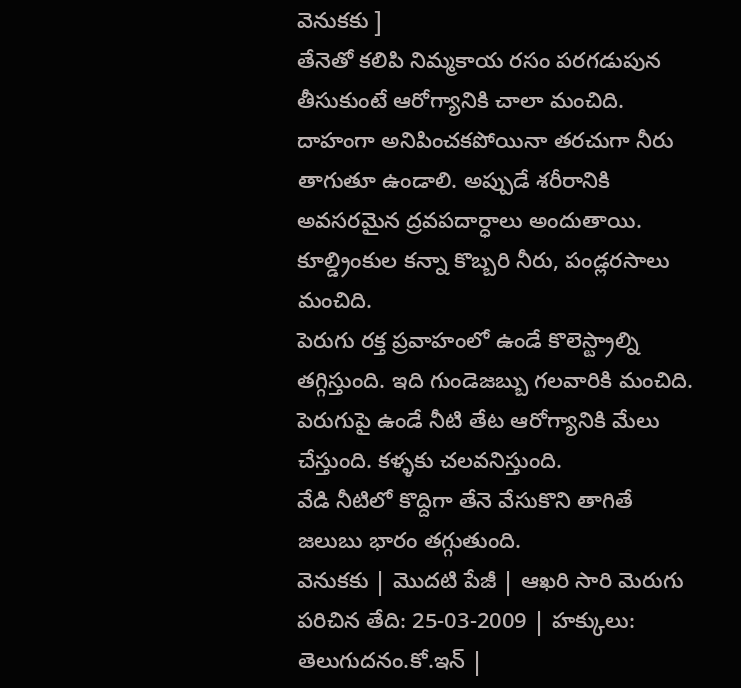వెనుకకు ]
తేనెతో కలిపి నిమ్మకాయ రసం పరగడుపున తీసుకుంటే ఆరోగ్యానికి చాలా మంచిది.
దాహంగా అనిపించకపోయినా తరచుగా నీరు తాగుతూ ఉండాలి. అప్పుడే శరీరానికి అవసరమైన ద్రవపదార్ధాలు అందుతాయి. కూల్డ్రింకుల కన్నా కొబ్బరి నీరు, పండ్లరసాలు మంచిది.
పెరుగు రక్త ప్రవాహంలో ఉండే కొలెస్ట్రాల్ని తగ్గిస్తుంది. ఇది గుండెజబ్బు గలవారికి మంచిది.
పెరుగుపై ఉండే నీటి తేట ఆరోగ్యానికి మేలు చేస్తుంది. కళ్ళకు చలవనిస్తుంది.
వేడి నీటిలో కొద్దిగా తేనె వేసుకొని తాగితే జలుబు భారం తగ్గుతుంది.
వెనుకకు | మొదటి పేజీ | ఆఖరి సారి మెరుగు పరిచిన తేది: 25-03-2009 | హక్కులు: తెలుగుదనం.కో.ఇన్ |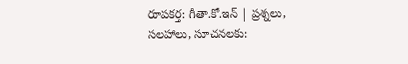రూపకర్త: గీతా.కో.ఇన్ | ప్రశ్నలు, సలహాలు, సూచనలకు: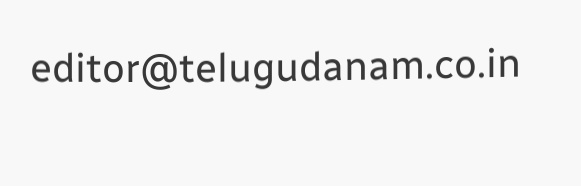editor@telugudanam.co.in